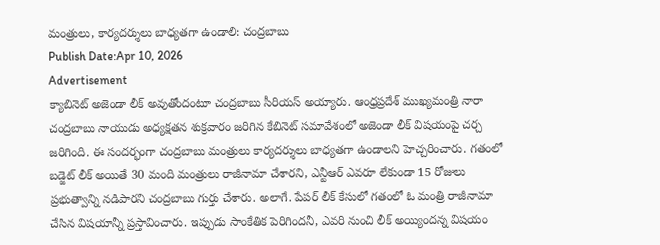మంత్రులు, కార్యదర్శులు బాధ్యతగా ఉండాలి: చంద్రబాబు
Publish Date:Apr 10, 2026
Advertisement
క్యాబినెట్ అజెండా లీక్ అవుతోందంటూ చంద్రబాబు సీరియస్ అయ్యారు. ఆంధ్రప్రదేశ్ ముఖ్యమంత్రి నారా చంద్రబాబు నాయుడు అధ్యక్షతన శుక్రవారం జరిగిన కేబినెట్ సమావేశంలో అజెండా లీక్ విషయంపై చర్చ జరిగింది. ఈ సందర్భంగా చంద్రబాబు మంత్రులు కార్యదర్శులు బాధ్యతగా ఉండాలని హెచ్చరించారు. గతంలో బడ్జెట్ లీక్ అయితే 30 మంది మంత్రులు రాజీనామా చేశారని, ఎన్టీఆర్ ఎవరూ లేకుండా 15 రోజులు ప్రభుత్వాన్ని నడిపారని చంద్రబాబు గుర్తు చేశారు. అలాగే. పేపర్ లీక్ కేసులో గతంలో ఓ మంత్రి రాజీనామా చేసిన విషయాన్నీ ప్రస్తావించారు. ఇప్పుడు సాంకేతిక పెరిగిందనీ, ఎవరి నుంచి లీక్ అయ్యిందన్న విషయం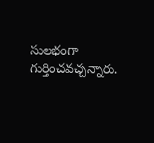సులభంగా గుర్తించవచ్చన్నారు.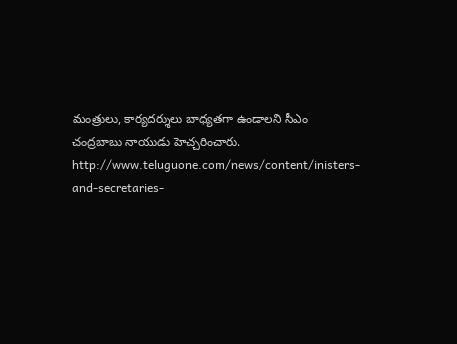మంత్రులు, కార్యదర్శులు బాధ్యతగా ఉండాలని సీఎం చంద్రబాబు నాయుడు హెచ్చరించారు.
http://www.teluguone.com/news/content/inisters-and-secretaries-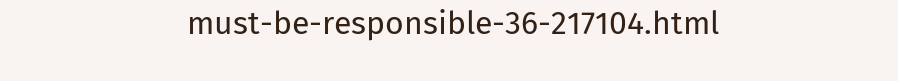must-be-responsible-36-217104.html